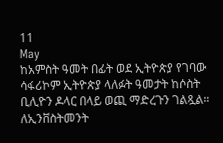11
May
ከአምስት ዓመት በፊት ወደ ኢትዮጵያ የገባው ሳፋሪኮም ኢትዮጵያ ላለፉት ዓመታት ከሶስት ቢሊዮን ዶላር በላይ ወጪ ማድረጉን ገልጿል። ለኢንቨስትመንት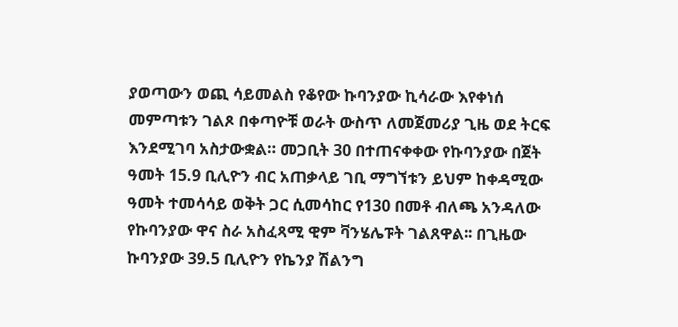ያወጣውን ወጪ ሳይመልስ የቆየው ኩባንያው ኪሳራው እየቀነሰ መምጣቱን ገልጾ በቀጣዮቹ ወራት ውስጥ ለመጀመሪያ ጊዜ ወደ ትርፍ እንደሚገባ አስታውቋል። መጋቢት 30 በተጠናቀቀው የኩባንያው በጀት ዓመት 15.9 ቢሊዮን ብር አጠቃላይ ገቢ ማግኘቱን ይህም ከቀዳሚው ዓመት ተመሳሳይ ወቅት ጋር ሲመሳከር የ130 በመቶ ብለጫ አንዳለው የኩባንያው ዋና ስራ አስፈጻሚ ዊም ቫንሄሌፑት ገልጸዋል፡፡ በጊዜው ኩባንያው 39.5 ቢሊዮን የኬንያ ሽልንግ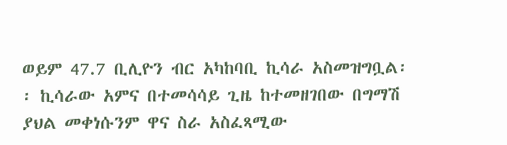ወይም 47.7 ቢሊዮን ብር አካከባቢ ኪሳራ አስመዝግቧል፡፡ ኪሳራው አምና በተመሳሳይ ጊዜ ከተመዘገበው በግማሽ ያህል መቀነሱንም ዋና ስራ አስፈጻሚው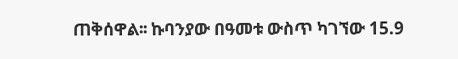ጠቅሰዋል፡፡ ኩባንያው በዓመቱ ውስጥ ካገኘው 15.9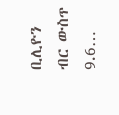ቢሊዮን ብር ውስጥ 9.6…